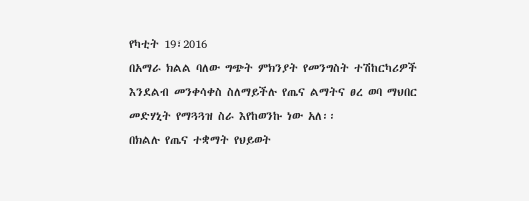የካቲት 19፣2016
በአማራ ክልል ባለው ግጭት ምክንያት የመንግስት ተሽከርካሪዎች እንደልብ መንቀሳቀስ ስለማይችሉ የጤና ልማትና ፀረ ወባ ማህበር መድሃኒት የማጓጓዝ ስራ እየከወንኩ ነው አለ፡፡
በክልሉ የጤና ተቋማት የህይወት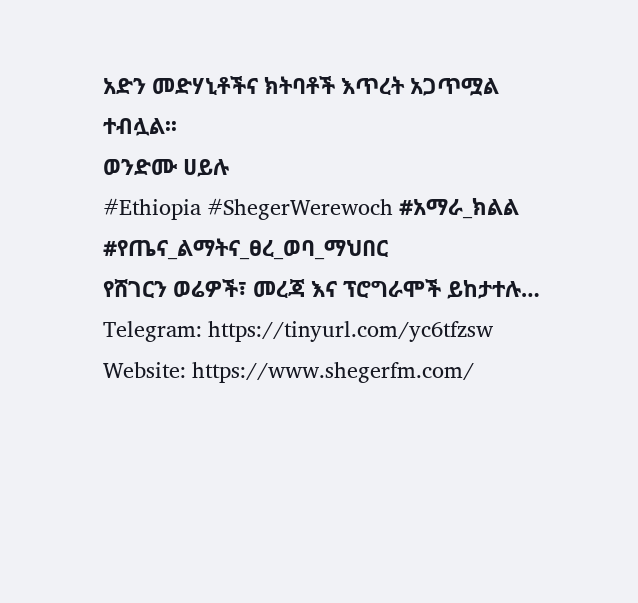አድን መድሃኒቶችና ክትባቶች እጥረት አጋጥሟል ተብሏል፡፡
ወንድሙ ሀይሉ
#Ethiopia #ShegerWerewoch #አማራ_ክልል #የጤና_ልማትና_ፀረ_ወባ_ማህበር
የሸገርን ወሬዎች፣ መረጃ እና ፕሮግራሞች ይከታተሉ…
Telegram: https://tinyurl.com/yc6tfzsw
Website: https://www.shegerfm.com/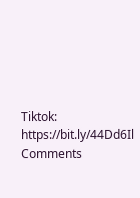Tiktok: https://bit.ly/44Dd6Il
Comments